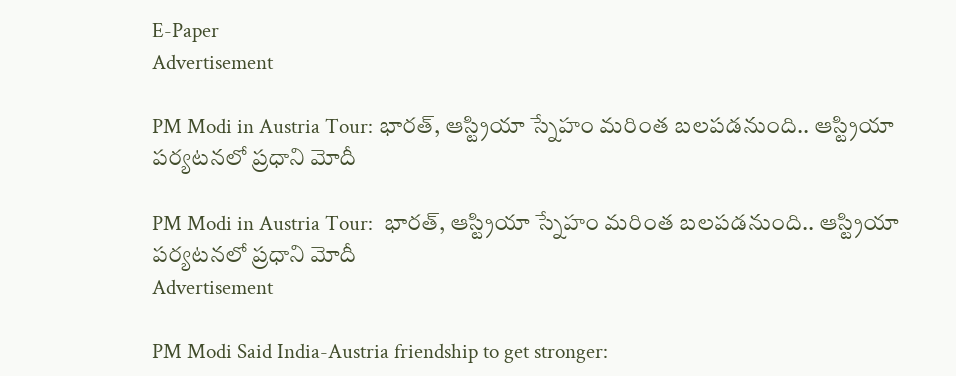E-Paper
Advertisement

PM Modi in Austria Tour: భారత్, ఆస్ట్రియా స్నేహం మరింత బలపడనుంది.. ఆస్ట్రియా పర్యటనలో ప్రధాని మోదీ

PM Modi in Austria Tour:  భారత్, ఆస్ట్రియా స్నేహం మరింత బలపడనుంది.. ఆస్ట్రియా పర్యటనలో ప్రధాని మోదీ
Advertisement

PM Modi Said India-Austria friendship to get stronger: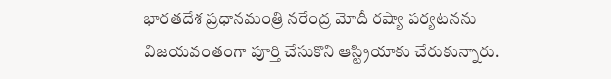భారతదేశ ప్రధానమంత్రి నరేంద్ర మోదీ రష్యా పర్యటనను విజయవంతంగా పూర్తి చేసుకొని ఆస్ట్రియాకు చేరుకున్నారు.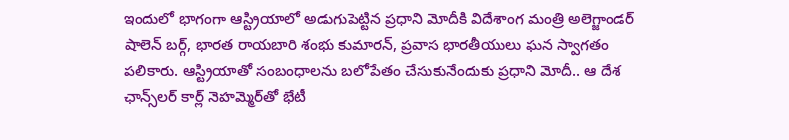ఇందులో భాగంగా ఆస్ట్రియాలో అడుగుపెట్టిన ప్రధాని మోదీకి విదేశాంగ మంత్రి అలెగ్జాండర్ షాలెన్ బర్గ్, భారత రాయబారి శంభు కుమారన్, ప్రవాస భారతీయులు ఘన స్వాగతం పలికారు. ఆస్ట్రియాతో సంబంధాలను బలోపేతం చేసుకునేందుకు ప్రధాని మోదీ.. ఆ దేశ ఛాన్స్‌లర్ కార్ల్ నెహమ్మెర్‌తో భేటీ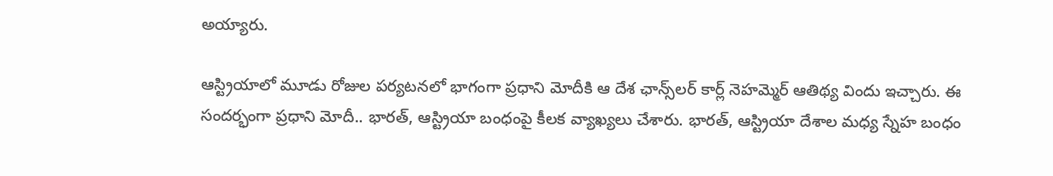అయ్యారు.

ఆస్ట్రియాలో మూడు రోజుల పర్యటనలో భాగంగా ప్రధాని మోదీకి ఆ దేశ ఛాన్స్‌లర్ కార్ల్ నెహమ్మెర్ ఆతిథ్య విందు ఇచ్చారు. ఈ సందర్భంగా ప్రధాని మోదీ.. భారత్, ఆస్ట్రియా బంధంపై కీలక వ్యాఖ్యలు చేశారు. భారత్, ఆస్ట్రియా దేశాల మధ్య స్నేహ బంధం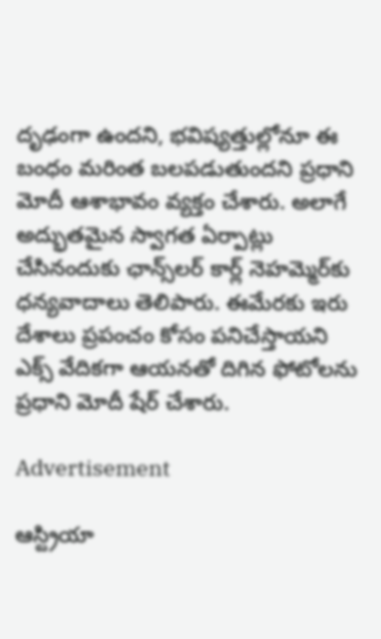దృఢంగా ఉందని, భవిష్యత్తుల్లోనూ ఈ బంధం మరింత బలపడుతుందని ప్రధాని మోదీ ఆశాభావం వ్యక్తం చేశారు. అలాగే అద్భుతమైన స్వాగత ఏర్పాట్లు చేసినందుకు ఛాన్స్‌లర్ కార్ల్ నెహమ్మెర్‌కు ధన్యవాదాలు తెలిపారు. ఈమేరకు ఇరు దేశాలు ప్రపంచం కోసం పనిచేస్తాయని ఎక్స్ వేదికగా ఆయనతో దిగిన ఫోటోలను ప్రధాని మోదీ షేర్ చేశారు.

Advertisement

ఆస్ట్రియా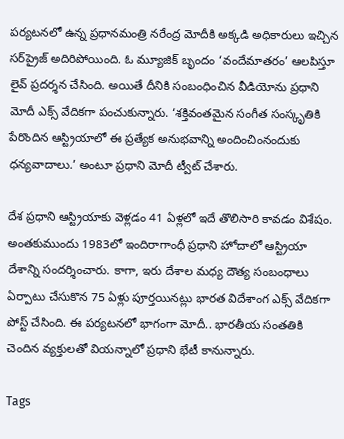పర్యటనలో ఉన్న ప్రధానమంత్రి నరేంద్ర మోదీకి అక్కడి అధికారులు ఇచ్చిన సర్‌ప్రైజ్ అదిరిపోయింది. ఓ మ్యూజిక్ బృందం ‘వందేమాతరం’ ఆలపిస్తూ లైవ్ ప్రదర్శన చేసింది. అయితే దీనికి సంబంధించిన వీడియోను ప్రధాని మోదీ ఎక్స్ వేదికగా పంచుకున్నారు. ‘శక్తివంతమైన సంగీత సంస్కృతికి పేరొందిన ఆస్ట్రియాలో ఈ ప్రత్యేక అనుభవాన్ని అందించింనందుకు ధన్యవాదాలు.’ అంటూ ప్రధాని మోదీ ట్వీట్ చేశారు.

దేశ ప్రధాని ఆస్ట్రియాకు వెళ్లడం 41 ఏళ్లలో ఇదే తొలిసారి కావడం విశేషం. అంతకుముందు 1983లో ఇందిరాగాంధీ ప్రధాని హోదాలో ఆస్ట్రియా దేశాన్ని సందర్శించారు. కాగా, ఇరు దేశాల మధ్య దౌత్య సంబంధాలు ఏర్పాటు చేసుకొన 75 ఏళ్లు పూర్తయినట్లు భారత విదేశాంగ ఎక్స్ వేదికగా పోస్ట్ చేసింది. ఈ పర్యటనలో భాగంగా మోదీ.. భారతీయ సంతతికి చెందిన వ్యక్తులతో వియన్నాలో ప్రధాని భేటీ కానున్నారు.

Tags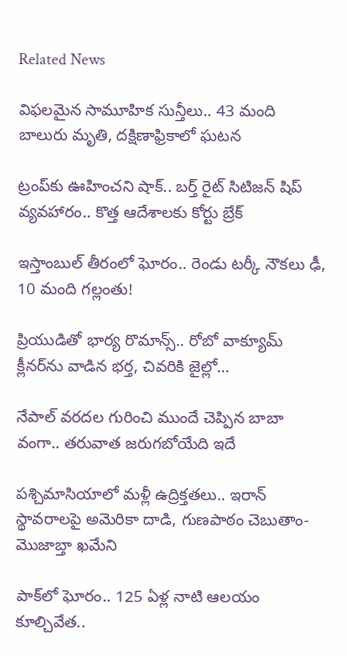Related News

విఫలమైన సామూహిక సున్తీలు.. 43 మంది బాలురు మృతి, దక్షిణాఫ్రికాలో ఘటన

ట్రంప్‌‌కు ఊహించని షాక్‌.. బర్త్ రైట్ సిటిజన్ షిప్ వ్యవహారం.. కొత్త ఆదేశాలకు కోర్టు బ్రేక్

ఇస్తాంబుల్ తీరంలో ఘోరం.. రెండు టర్కీ నౌకలు ఢీ, 10 మంది గల్లంతు!

ప్రియుడితో భార్య రొమాన్స్.. రోబో వాక్యూమ్ క్లీనర్‌ను వాడిన భర్త, చివరికి జైల్లో…

నేపాల్ వరదల గురించి ముందే చెప్పిన బాబా వంగా.. తరువాత జరుగబోయేది ఇదే

పశ్చిమాసియాలో మళ్లీ ఉద్రిక్తతలు.. ఇరాన్ స్థావరాలపై అమెరికా దాడి, గుణపాఠం చెబుతాం-మొజాబ్తా ఖమేని

పాక్‌లో ఘోరం.. 125 ఏళ్ల నాటి ఆలయం కూల్చివేత..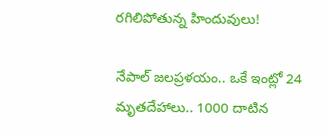రగిలిపోతున్న హిందువులు!

నేపాల్ జలప్రళయం.. ఒకే ఇంట్లో 24 మృతదేహాలు.. 1000 దాటిన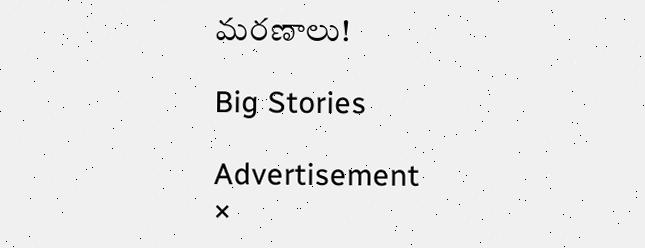మరణాలు!

Big Stories

Advertisement
×